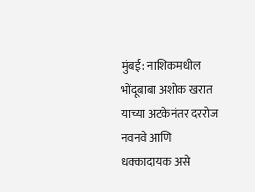मुंबई: नाशिकमधील भोंदूबाबा अशोक खरात याच्या अटकेनंतर दररोज नवनवे आणि धक्कादायक असे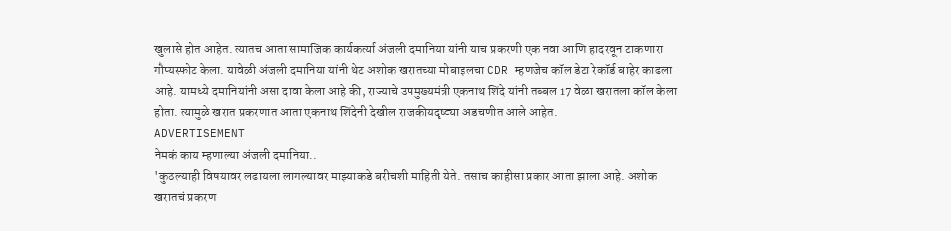खुलासे होत आहेत. त्यातच आता सामाजिक कार्यकर्त्या अंजली दमानिया यांनी याच प्रकरणी एक नवा आणि हादरवून टाकणारा गौप्यस्फोट केला. यावेळी अंजली दमानिया यांनी थेट अशोक खरातच्या मोबाइलचा CDR म्हणजेच कॉल डेटा रेकॉर्ड बाहेर काढला आहे. यामध्ये दमानियांनी असा दावा केला आहे की, राज्याचे उपमुख्यमंत्री एकनाथ शिंदे यांनी तब्बल 17 वेळा खरातला कॉल केला होता. त्यामुळे खरात प्रकरणात आता एकनाथ शिंदेनी देखील राजकीयदृष्ट्या अडचणीत आले आहेत.
ADVERTISEMENT
नेमकं काय म्हणाल्या अंजली दमानिया..
'कुठल्याही विषयावर लढायला लागल्यावर माझ्याकडे बरीचशी माहिती येते. तसाच काहीसा प्रकार आता झाला आहे. अशोक खरातचं प्रकरण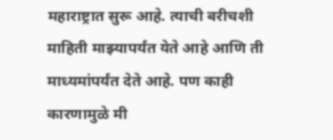महाराष्ट्रात सुरू आहे. त्याची बरीचशी माहिती माझ्यापर्यंत येते आहे आणि ती माध्यमांपर्यंत देते आहे. पण काही कारणामुळे मी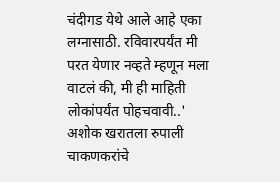चंदीगड येथे आले आहे एका लग्नासाठी. रविवारपर्यंत मी परत येणार नव्हते म्हणून मला वाटलं की, मी ही माहिती लोकांपर्यंत पोहचवावी..'
अशोक खरातला रुपाली चाकणकरांचे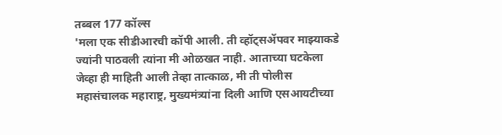तब्बल 177 कॉल्स
'मला एक सीडीआरची कॉपी आली. ती व्हॉट्सॲपवर माझ्याकडे ज्यांनी पाठवली त्यांना मी ओळखत नाही. आताच्या घटकेला जेव्हा ही माहिती आली तेव्हा तात्काळ, मी ती पोलीस महासंचालक महाराष्ट्र, मुख्यमंत्र्यांना दिली आणि एसआयटीच्या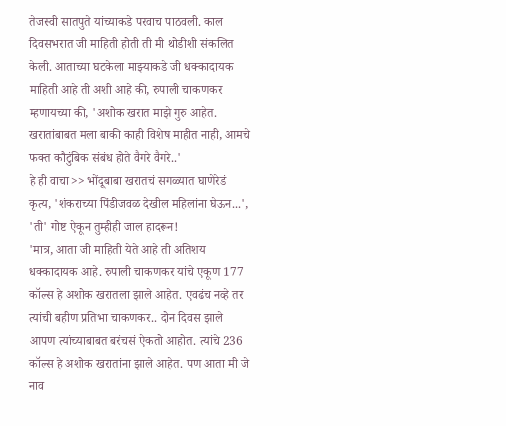तेजस्वी सातपुते यांच्याकडे परवाच पाठवली. काल दिवसभरात जी माहिती होती ती मी थोडीशी संकलित केली. आताच्या घटकेला माझ्याकडे जी धक्कादायक माहिती आहे ती अशी आहे की, रुपाली चाकणकर म्हणायच्या की, 'अशोक खरात माझे गुरु आहेत. खरातांबाबत मला बाकी काही विशेष माहीत नाही, आमचे फक्त कौटुंबिक संबंध होते वैगरे वैगरे..'
हे ही वाचा>> भोंदूबाबा खरातचं सगळ्यात घाणेरेडं कृत्य, 'शंकराच्या पिंडीजवळ देखील महिलांना घेऊन...', 'ती' गोष्ट ऐकून तुम्हीही जाल हादरून!
'मात्र, आता जी माहिती येते आहे ती अतिशय धक्कादायक आहे. रुपाली चाकणकर यांचे एकूण 177 कॉल्स हे अशोक खरातला झाले आहेत. एवढंच नव्हे तर त्यांची बहीण प्रतिभा चाकणकर.. दोन दिवस झाले आपण त्यांच्याबाबत बरंचसं ऐकतो आहोत. त्यांचे 236 कॉल्स हे अशोक खरातांना झाले आहेत. पण आता मी जे नाव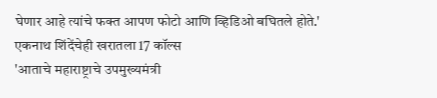घेणार आहे त्यांचे फक्त आपण फोटो आणि व्हिडिओ बघितले होते.'
एकनाथ शिंदेंचेही खरातला 17 कॉल्स
'आताचे महाराष्ट्राचे उपमुख्यमंत्री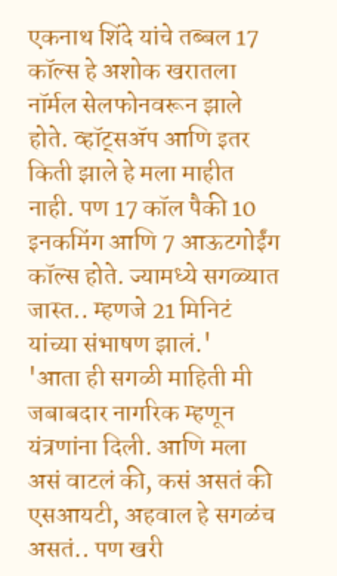एकनाथ शिंदे यांचे तब्बल 17 कॉल्स हे अशोक खरातला नॉर्मल सेलफोनवरून झाले होते. व्हॉट्सॲप आणि इतर किती झाले हे मला माहीत नाही. पण 17 कॉल पैकी 10 इनकमिंग आणि 7 आऊटगोईंग कॉल्स होते. ज्यामध्ये सगळ्यात जास्त.. म्हणजे 21 मिनिटं यांच्या संभाषण झालं.'
'आता ही सगळी माहिती मी जबाबदार नागरिक म्हणून यंत्रणांना दिली. आणि मला असं वाटलं की, कसं असतं की एसआयटी, अहवाल हे सगळंच असतं.. पण खरी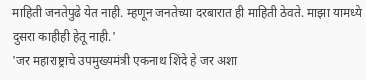माहिती जनतेपुढे येत नाही. म्हणून जनतेच्या दरबारात ही माहिती ठेवते. माझा यामध्ये दुसरा काहीही हेतू नाही.'
'जर महाराष्ट्राचे उपमुख्यमंत्री एकनाथ शिंदे हे जर अशा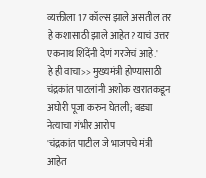व्यक्तीला 17 कॉल्स झाले असतील तर हे कशासाठी झाले आहेत? याचं उत्तर एकनाथ शिंदेंनी देणं गरजेचं आहे.'
हे ही वाचा>> मुख्यमंत्री होण्यासाठी चंद्रकांत पाटलांनी अशोक खरातकडून अघोरी पूजा करुन घेतली; बड्या नेत्याचा गंभीर आरोप
'चंद्रकांत पाटील जे भाजपचे मंत्री आहेत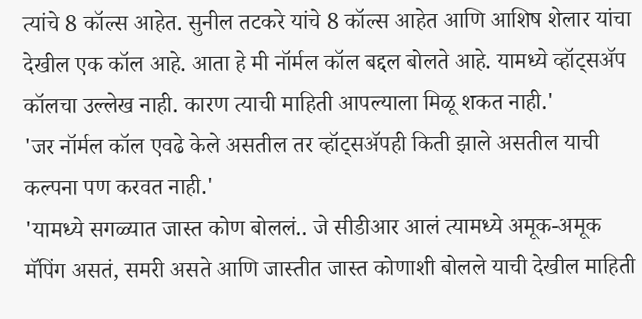त्यांचे 8 कॉल्स आहेत. सुनील तटकरे यांचे 8 कॉल्स आहेत आणि आशिष शेलार यांचा देखील एक कॉल आहे. आता हे मी नॉर्मल कॉल बद्दल बोलते आहे. यामध्ये व्हॉट्सॲप कॉलचा उल्लेख नाही. कारण त्याची माहिती आपल्याला मिळू शकत नाही.'
'जर नॉर्मल कॉल एवढे केले असतील तर व्हॉट्सॲपही किती झाले असतील याची कल्पना पण करवत नाही.'
'यामध्ये सगळ्यात जास्त कोण बोललं.. जे सीडीआर आलं त्यामध्ये अमूक-अमूक मॅपिंग असतं, समरी असते आणि जास्तीत जास्त कोणाशी बोलले याची देखील माहिती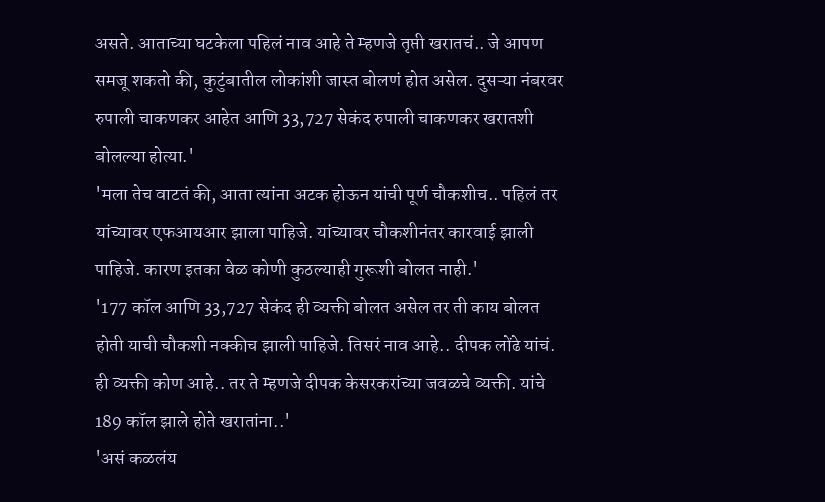असते. आताच्या घटकेला पहिलं नाव आहे ते म्हणजे तृप्ती खरातचं.. जे आपण समजू शकतो की, कुटुंबातील लोकांशी जास्त बोलणं होत असेल. दुसऱ्या नंबरवर रुपाली चाकणकर आहेत आणि 33,727 सेकंद रुपाली चाकणकर खरातशी बोलल्या होत्या.'
'मला तेच वाटतं की, आता त्यांना अटक होऊन यांची पूर्ण चौकशीच.. पहिलं तर यांच्यावर एफआयआर झाला पाहिजे. यांच्यावर चौकशीनंतर कारवाई झाली पाहिजे. कारण इतका वेळ कोणी कुठल्याही गुरूशी बोलत नाही.'
'177 कॉल आणि 33,727 सेकंद ही व्यक्ती बोलत असेल तर ती काय बोलत होती याची चौकशी नक्कीच झाली पाहिजे. तिसरं नाव आहे.. दीपक लोंढे यांचं. ही व्यक्ती कोण आहे.. तर ते म्हणजे दीपक केसरकरांच्या जवळचे व्यक्ती. यांचे 189 कॉल झाले होते खरातांना..'
'असं कळलंय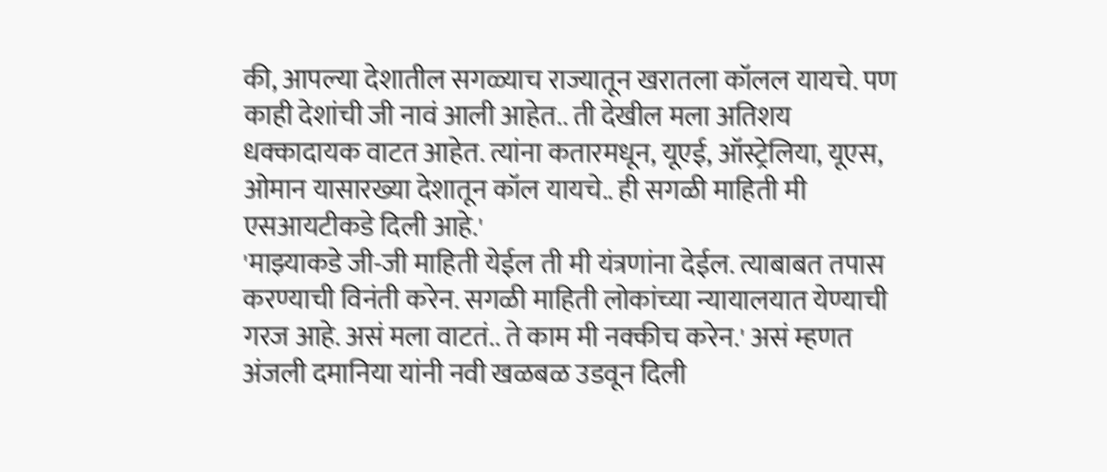की, आपल्या देशातील सगळ्याच राज्यातून खरातला कॉलल यायचे. पण काही देशांची जी नावं आली आहेत.. ती देखील मला अतिशय धक्कादायक वाटत आहेत. त्यांना कतारमधून, यूएई, ऑस्ट्रेलिया, यूएस, ओमान यासारख्या देशातून कॉल यायचे.. ही सगळी माहिती मी एसआयटीकडे दिली आहे.'
'माझ्याकडे जी-जी माहिती येईल ती मी यंत्रणांना देईल. त्याबाबत तपास करण्याची विनंती करेन. सगळी माहिती लोकांच्या न्यायालयात येण्याची गरज आहे. असं मला वाटतं.. ते काम मी नक्कीच करेन.' असं म्हणत अंजली दमानिया यांनी नवी खळबळ उडवून दिली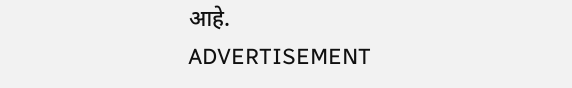आहे.
ADVERTISEMENT